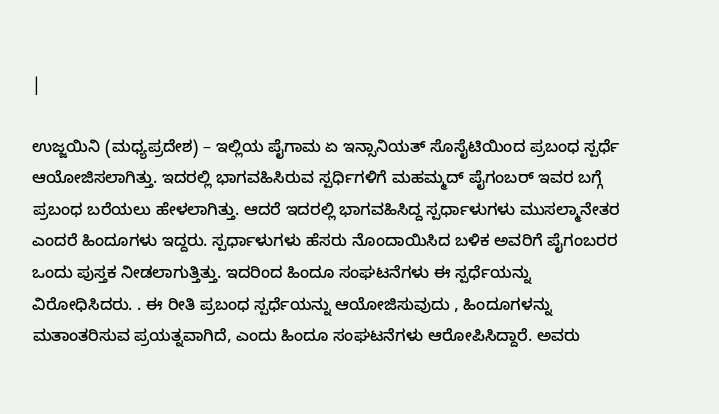|

ಉಜ್ಜಯಿನಿ (ಮಧ್ಯಪ್ರದೇಶ) – ಇಲ್ಲಿಯ ಪೈಗಾಮ ಏ ಇನ್ಸಾನಿಯತ್ ಸೊಸೈಟಿಯಿಂದ ಪ್ರಬಂಧ ಸ್ಪರ್ಧೆ ಆಯೋಜಿಸಲಾಗಿತ್ತು. ಇದರಲ್ಲಿ ಭಾಗವಹಿಸಿರುವ ಸ್ಪರ್ಧಿಗಳಿಗೆ ಮಹಮ್ಮದ್ ಪೈಗಂಬರ್ ಇವರ ಬಗ್ಗೆ ಪ್ರಬಂಧ ಬರೆಯಲು ಹೇಳಲಾಗಿತ್ತು. ಆದರೆ ಇದರಲ್ಲಿ ಭಾಗವಹಿಸಿದ್ದ ಸ್ಪರ್ಧಾಳುಗಳು ಮುಸಲ್ಮಾನೇತರ ಎಂದರೆ ಹಿಂದೂಗಳು ಇದ್ದರು. ಸ್ಪರ್ಧಾಳುಗಳು ಹೆಸರು ನೊಂದಾಯಿಸಿದ ಬಳಿಕ ಅವರಿಗೆ ಪೈಗಂಬರರ ಒಂದು ಪುಸ್ತಕ ನೀಡಲಾಗುತ್ತಿತ್ತು. ಇದರಿಂದ ಹಿಂದೂ ಸಂಘಟನೆಗಳು ಈ ಸ್ಪರ್ಧೆಯನ್ನು ವಿರೋಧಿಸಿದರು. . ಈ ರೀತಿ ಪ್ರಬಂಧ ಸ್ಪರ್ಧೆಯನ್ನು ಆಯೋಜಿಸುವುದು , ಹಿಂದೂಗಳನ್ನು ಮತಾಂತರಿಸುವ ಪ್ರಯತ್ನವಾಗಿದೆ, ಎಂದು ಹಿಂದೂ ಸಂಘಟನೆಗಳು ಆರೋಪಿಸಿದ್ದಾರೆ. ಅವರು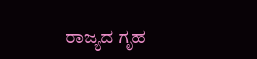ರಾಜ್ಯದ ಗೃಹ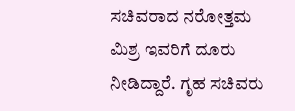ಸಚಿವರಾದ ನರೋತ್ತಮ ಮಿಶ್ರ ಇವರಿಗೆ ದೂರು ನೀಡಿದ್ದಾರೆ. ಗೃಹ ಸಚಿವರು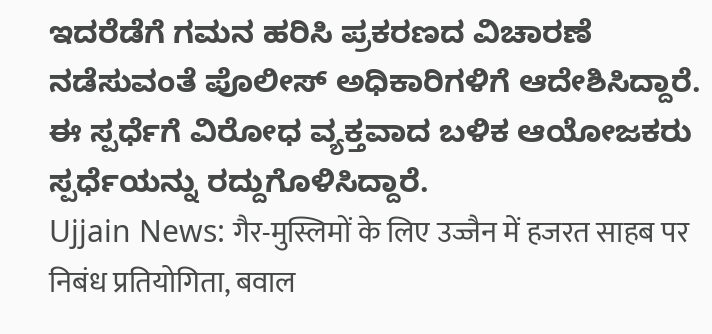ಇದರೆಡೆಗೆ ಗಮನ ಹರಿಸಿ ಪ್ರಕರಣದ ವಿಚಾರಣೆ ನಡೆಸುವಂತೆ ಪೊಲೀಸ್ ಅಧಿಕಾರಿಗಳಿಗೆ ಆದೇಶಿಸಿದ್ದಾರೆ. ಈ ಸ್ಪರ್ಧೆಗೆ ವಿರೋಧ ವ್ಯಕ್ತವಾದ ಬಳಿಕ ಆಯೋಜಕರು ಸ್ಪರ್ಧೆಯನ್ನು ರದ್ದುಗೊಳಿಸಿದ್ದಾರೆ.
Ujjain News: गैर-मुस्लिमों के लिए उज्जैन में हजरत साहब पर निबंध प्रतियोगिता, बवाल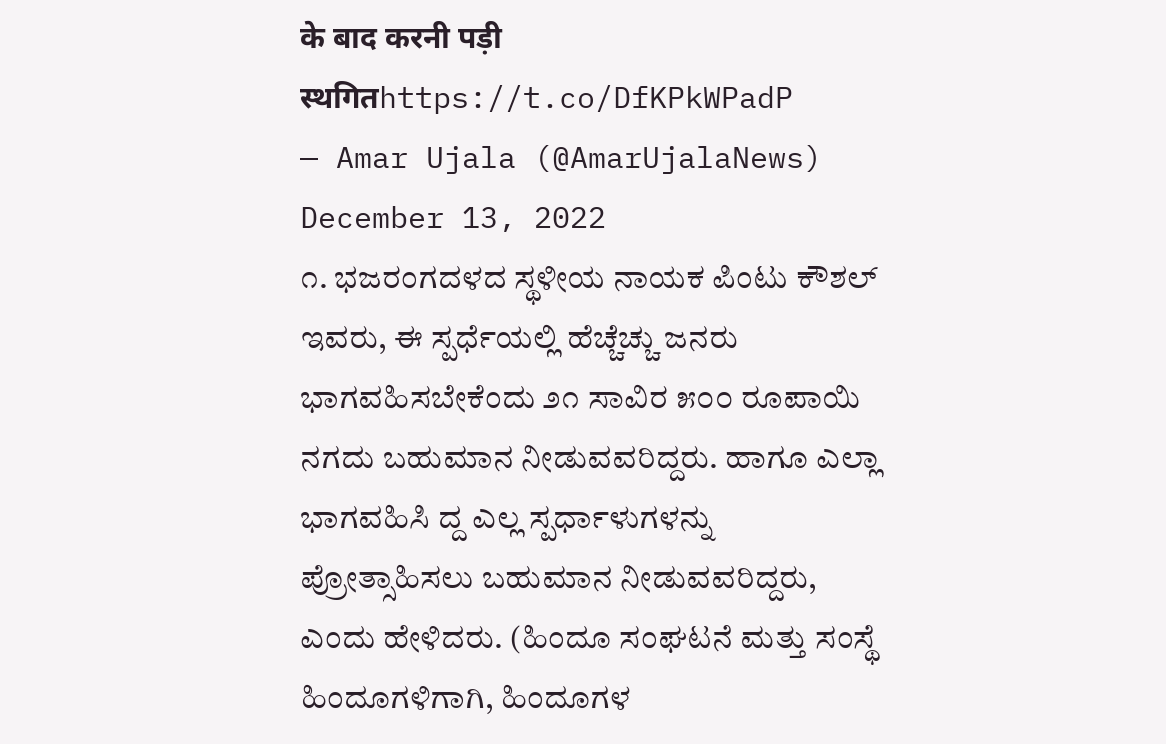के बाद करनी पड़ी स्थगितhttps://t.co/DfKPkWPadP
— Amar Ujala (@AmarUjalaNews) December 13, 2022
೧. ಭಜರಂಗದಳದ ಸ್ಥಳೀಯ ನಾಯಕ ಪಿಂಟು ಕೌಶಲ್ ಇವರು, ಈ ಸ್ಪರ್ಧೆಯಲ್ಲಿ ಹೆಚ್ಚೆಚ್ಚು ಜನರು ಭಾಗವಹಿಸಬೇಕೆಂದು ೨೧ ಸಾವಿರ ೫೦೦ ರೂಪಾಯಿ ನಗದು ಬಹುಮಾನ ನೀಡುವವರಿದ್ದರು. ಹಾಗೂ ಎಲ್ಲಾ ಭಾಗವಹಿಸಿ ದ್ದ ಎಲ್ಲ ಸ್ಪರ್ಧಾಳುಗಳನ್ನು ಪ್ರೋತ್ಸಾಹಿಸಲು ಬಹುಮಾನ ನೀಡುವವರಿದ್ದರು, ಎಂದು ಹೇಳಿದರು. (ಹಿಂದೂ ಸಂಘಟನೆ ಮತ್ತು ಸಂಸ್ಥೆ ಹಿಂದೂಗಳಿಗಾಗಿ, ಹಿಂದೂಗಳ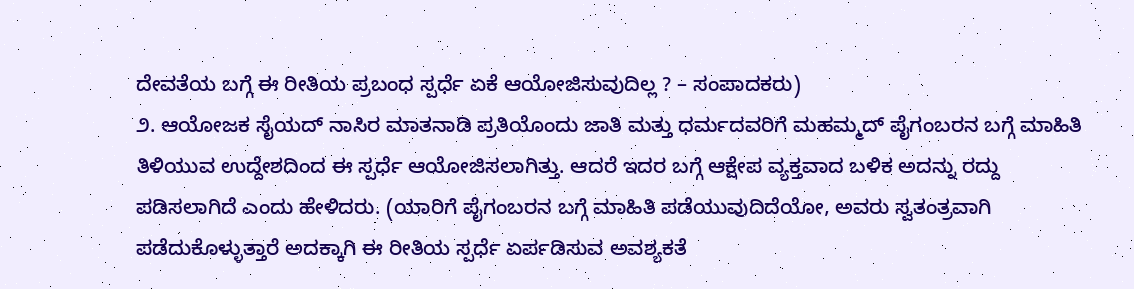ದೇವತೆಯ ಬಗ್ಗೆ ಈ ರೀತಿಯ ಪ್ರಬಂಧ ಸ್ಪರ್ಧೆ ಏಕೆ ಆಯೋಜಿಸುವುದಿಲ್ಲ ? – ಸಂಪಾದಕರು)
೨. ಆಯೋಜಕ ಸೈಯದ್ ನಾಸಿರ ಮಾತನಾಡಿ ಪ್ರತಿಯೊಂದು ಜಾತಿ ಮತ್ತು ಧರ್ಮದವರಿಗೆ ಮಹಮ್ಮದ್ ಪೈಗಂಬರನ ಬಗ್ಗೆ ಮಾಹಿತಿ ತಿಳಿಯುವ ಉದ್ದೇಶದಿಂದ ಈ ಸ್ಪರ್ಧೆ ಆಯೋಜಿಸಲಾಗಿತ್ತು. ಆದರೆ ಇದರ ಬಗ್ಗೆ ಆಕ್ಷೇಪ ವ್ಯಕ್ತವಾದ ಬಳಿಕ ಅದನ್ನು ರದ್ದು ಪಡಿಸಲಾಗಿದೆ ಎಂದು ಹೇಳಿದರು. (ಯಾರಿಗೆ ಪೈಗಂಬರನ ಬಗ್ಗೆ ಮಾಹಿತಿ ಪಡೆಯುವುದಿದೆಯೋ, ಅವರು ಸ್ವತಂತ್ರವಾಗಿ ಪಡೆದುಕೊಳ್ಳುತ್ತಾರೆ ಅದಕ್ಕಾಗಿ ಈ ರೀತಿಯ ಸ್ಪರ್ಧೆ ಏರ್ಪಡಿಸುವ ಅವಶ್ಯಕತೆ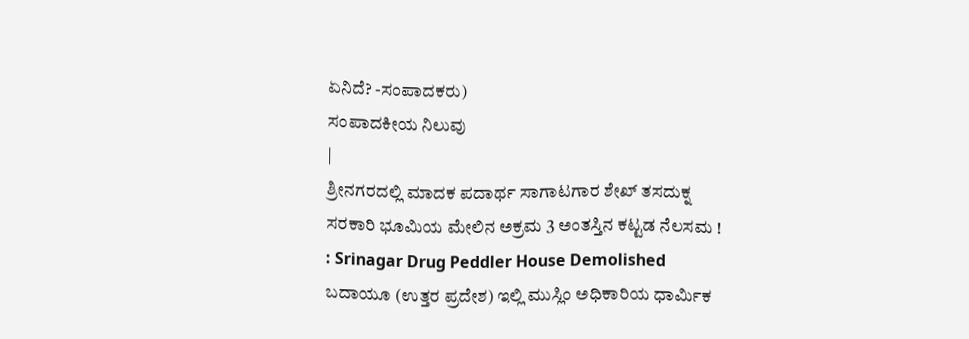ಏನಿದೆ? -ಸಂಪಾದಕರು)
ಸಂಪಾದಕೀಯ ನಿಲುವು
|
ಶ್ರೀನಗರದಲ್ಲಿ ಮಾದಕ ಪದಾರ್ಥ ಸಾಗಾಟಗಾರ ಶೇಖ್ ತಸದುಕ್ನ ಸರಕಾರಿ ಭೂಮಿಯ ಮೇಲಿನ ಅಕ್ರಮ 3 ಅಂತಸ್ತಿನ ಕಟ್ಟಡ ನೆಲಸಮ ! : Srinagar Drug Peddler House Demolished
ಬದಾಯೂ (ಉತ್ತರ ಪ್ರದೇಶ) ಇಲ್ಲಿ ಮುಸ್ಲಿಂ ಅಧಿಕಾರಿಯ ಧಾರ್ಮಿಕ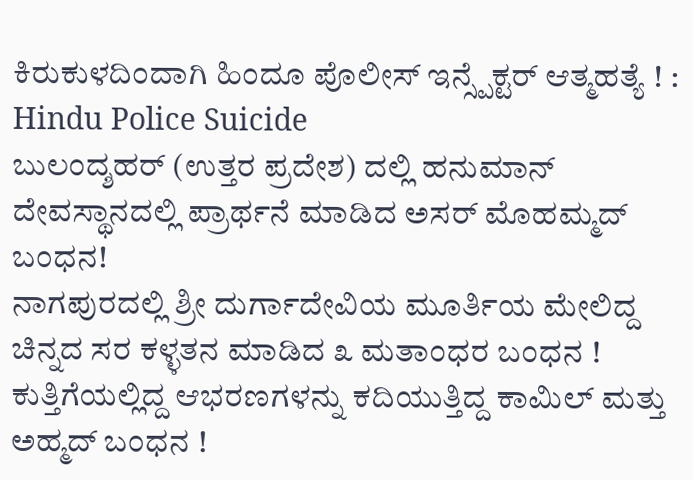ಕಿರುಕುಳದಿಂದಾಗಿ ಹಿಂದೂ ಪೊಲೀಸ್ ಇನ್ಸ್ಪೆಕ್ಟರ್ ಆತ್ಮಹತ್ಯೆ ! : Hindu Police Suicide
ಬುಲಂದ್ಶಹರ್ (ಉತ್ತರ ಪ್ರದೇಶ) ದಲ್ಲಿ ಹನುಮಾನ್ ದೇವಸ್ಥಾನದಲ್ಲಿ ಪ್ರಾರ್ಥನೆ ಮಾಡಿದ ಅಸರ್ ಮೊಹಮ್ಮದ್ ಬಂಧನ!
ನಾಗಪುರದಲ್ಲಿ ಶ್ರೀ ದುರ್ಗಾದೇವಿಯ ಮೂರ್ತಿಯ ಮೇಲಿದ್ದ ಚಿನ್ನದ ಸರ ಕಳ್ಳತನ ಮಾಡಿದ ೩ ಮತಾಂಧರ ಬಂಧನ !
ಕುತ್ತಿಗೆಯಲ್ಲಿದ್ದ ಆಭರಣಗಳನ್ನು ಕದಿಯುತ್ತಿದ್ದ ಕಾಮಿಲ್ ಮತ್ತು ಅಹ್ಮದ್ ಬಂಧನ !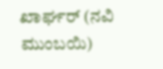ಖಾರ್ಘರ್ (ನವಿ ಮುಂಬಯಿ)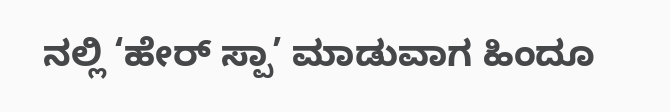ನಲ್ಲಿ ‘ಹೇರ್ ಸ್ಪಾ’ ಮಾಡುವಾಗ ಹಿಂದೂ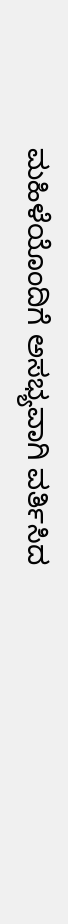ಮಹಿಳೆಯೊಂದಿಗೆ ಅಸಭ್ಯವಾಗಿ ವರ್ತಿಸಿದ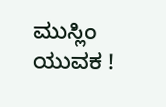ಮುಸ್ಲಿಂ ಯುವಕ !